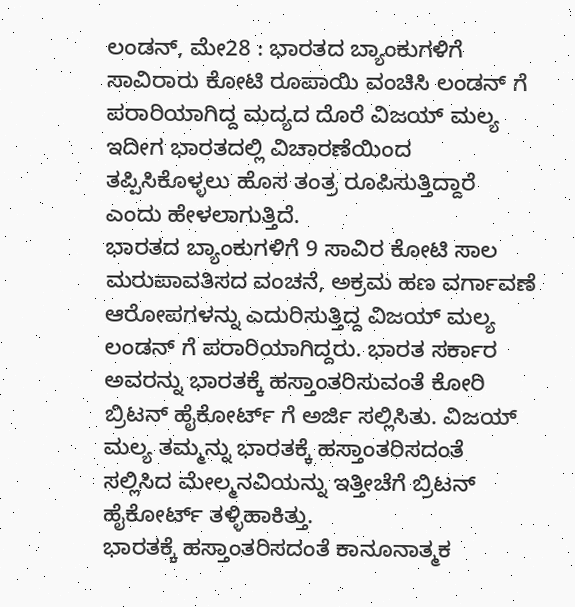ಲಂಡನ್, ಮೇ28 : ಭಾರತದ ಬ್ಯಾಂಕುಗಳಿಗೆ ಸಾವಿರಾರು ಕೋಟಿ ರೂಪಾಯಿ ವಂಚಿಸಿ ಲಂಡನ್ ಗೆ ಪರಾರಿಯಾಗಿದ್ದ ಮದ್ಯದ ದೊರೆ ವಿಜಯ್ ಮಲ್ಯ ಇದೀಗ ಭಾರತದಲ್ಲಿ ವಿಚಾರಣೆಯಿಂದ ತಪ್ಪಿಸಿಕೊಳ್ಳಲು ಹೊಸ ತಂತ್ರ ರೂಪಿಸುತ್ತಿದ್ದಾರೆ ಎಂದು ಹೇಳಲಾಗುತ್ತಿದೆ.
ಭಾರತದ ಬ್ಯಾಂಕುಗಳಿಗೆ 9 ಸಾವಿರ ಕೋಟಿ ಸಾಲ ಮರುಪಾವತಿಸದ ವಂಚನೆ, ಅಕ್ರಮ ಹಣ ವರ್ಗಾವಣೆ ಆರೋಪಗಳನ್ನು ಎದುರಿಸುತ್ತಿದ್ದ ವಿಜಯ್ ಮಲ್ಯ ಲಂಡನ್ ಗೆ ಪರಾರಿಯಾಗಿದ್ದರು. ಭಾರತ ಸರ್ಕಾರ ಅವರನ್ನು ಭಾರತಕ್ಕೆ ಹಸ್ತಾಂತರಿಸುವಂತೆ ಕೋರಿ ಬ್ರಿಟನ್ ಹೈಕೋರ್ಟ್ ಗೆ ಅರ್ಜಿ ಸಲ್ಲಿಸಿತು. ವಿಜಯ್ ಮಲ್ಯ ತಮ್ಮನ್ನು ಭಾರತಕ್ಕೆ ಹಸ್ತಾಂತರಿಸದಂತೆ ಸಲ್ಲಿಸಿದ ಮೇಲ್ಮನವಿಯನ್ನು ಇತ್ತೀಚೆಗೆ ಬ್ರಿಟನ್ ಹೈಕೋರ್ಟ್ ತಳ್ಳಿಹಾಕಿತ್ತು.
ಭಾರತಕ್ಕೆ ಹಸ್ತಾಂತರಿಸದಂತೆ ಕಾನೂನಾತ್ಮಕ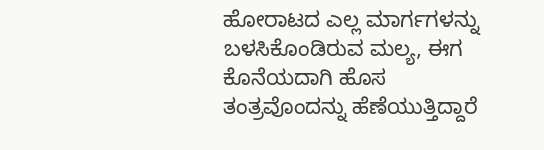ಹೋರಾಟದ ಎಲ್ಲ ಮಾರ್ಗಗಳನ್ನು ಬಳಸಿಕೊಂಡಿರುವ ಮಲ್ಯ, ಈಗ ಕೊನೆಯದಾಗಿ ಹೊಸ ತಂತ್ರವೊಂದನ್ನು ಹೆಣೆಯುತ್ತಿದ್ದಾರೆ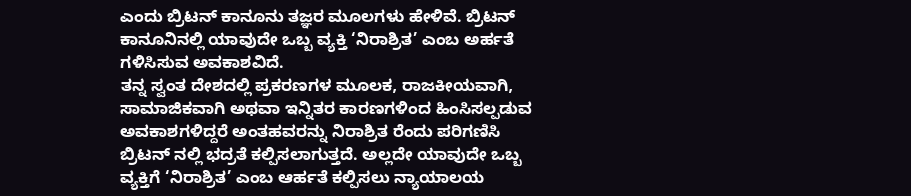ಎಂದು ಬ್ರಿಟನ್ ಕಾನೂನು ತಜ್ಞರ ಮೂಲಗಳು ಹೇಳಿವೆ. ಬ್ರಿಟನ್ ಕಾನೂನಿನಲ್ಲಿ ಯಾವುದೇ ಒಬ್ಬ ವ್ಯಕ್ತಿ ‘ನಿರಾಶ್ರಿತ’ ಎಂಬ ಅರ್ಹತೆ ಗಳಿಸಿಸುವ ಅವಕಾಶವಿದೆ.
ತನ್ನ ಸ್ವಂತ ದೇಶದಲ್ಲಿ ಪ್ರಕರಣಗಳ ಮೂಲಕ, ರಾಜಕೀಯವಾಗಿ, ಸಾಮಾಜಿಕವಾಗಿ ಅಥವಾ ಇನ್ನಿತರ ಕಾರಣಗಳಿಂದ ಹಿಂಸಿಸಲ್ಪಡುವ ಅವಕಾಶಗಳಿದ್ದರೆ ಅಂತಹವರನ್ನು ನಿರಾಶ್ರಿತ ರೆಂದು ಪರಿಗಣಿಸಿ ಬ್ರಿಟನ್ ನಲ್ಲಿ ಭದ್ರತೆ ಕಲ್ಪಿಸಲಾಗುತ್ತದೆ. ಅಲ್ಲದೇ ಯಾವುದೇ ಒಬ್ಬ ವ್ಯಕ್ತಿಗೆ ‘ನಿರಾಶ್ರಿತ’ ಎಂಬ ಆರ್ಹತೆ ಕಲ್ಪಿಸಲು ನ್ಯಾಯಾಲಯ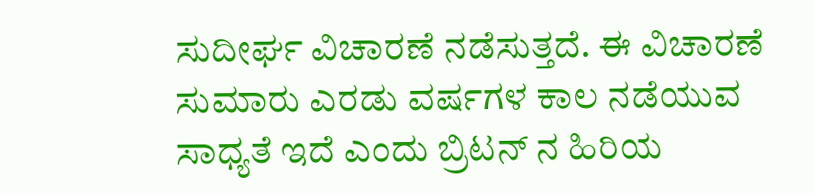ಸುದೀರ್ಘ ವಿಚಾರಣೆ ನಡೆಸುತ್ತದೆ. ಈ ವಿಚಾರಣೆ ಸುಮಾರು ಎರಡು ವರ್ಷಗಳ ಕಾಲ ನಡೆಯುವ ಸಾಧ್ಯತೆ ಇದೆ ಎಂದು ಬ್ರಿಟನ್ ನ ಹಿರಿಯ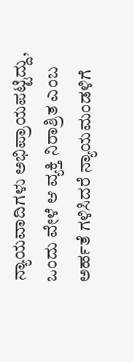ನ್ಯಾಯವಾದಿಗಳು ಅಭಿಪ್ರಾಯಪಟ್ಟಿದ್ದು, ಒಂದು ವೇಳೆ ಆ ವ್ಯಕ್ತಿ ನಿರಾಶ್ರಿತ ಎಂಬ ಅರ್ಹತೆ ಗಳಿಸಿದರೆ ನ್ಯಾಯಮಂಡಳಿಗೆ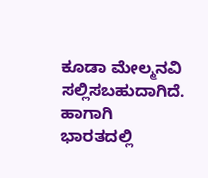ಕೂಡಾ ಮೇಲ್ಮನವಿ ಸಲ್ಲಿಸಬಹುದಾಗಿದೆ. ಹಾಗಾಗಿ ಭಾರತದಲ್ಲಿ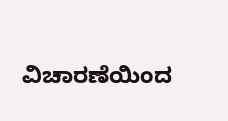ವಿಚಾರಣೆಯಿಂದ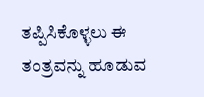ತಪ್ಪಿಸಿಕೊಳ್ಳಲು ಈ ತಂತ್ರವನ್ನು ಹೂಡುವ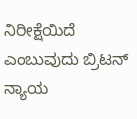ನಿರೀಕ್ಷೆಯಿದೆ ಎಂಬುವುದು ಬ್ರಿಟನ್ ನ್ಯಾಯ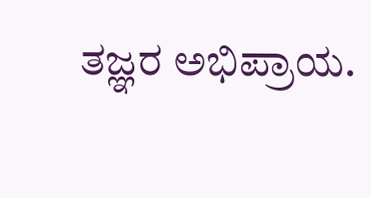ತಜ್ಞರ ಅಭಿಪ್ರಾಯ.